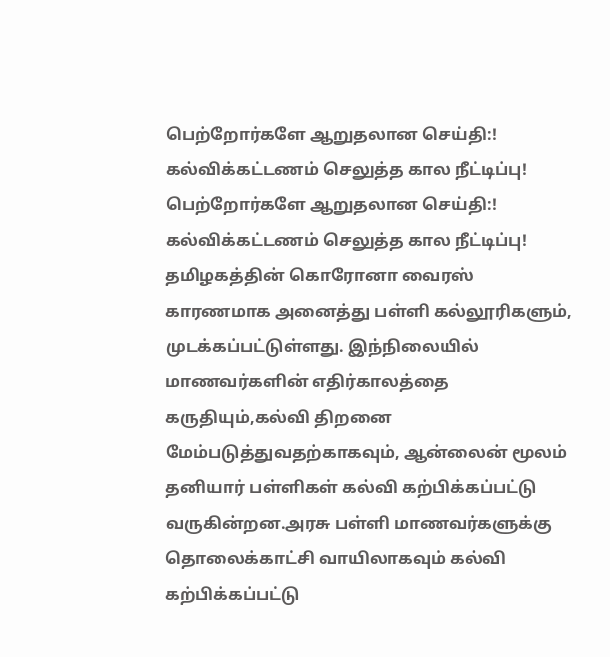பெற்றோர்களே ஆறுதலான செய்தி:! கல்விக்கட்டணம் செலுத்த கால நீட்டிப்பு!
பெற்றோர்களே ஆறுதலான செய்தி:! கல்விக்கட்டணம் செலுத்த கால நீட்டிப்பு! தமிழகத்தின் கொரோனா வைரஸ் காரணமாக அனைத்து பள்ளி கல்லூரிகளும், முடக்கப்பட்டுள்ளது. இந்நிலையில் மாணவர்களின் எதிர்காலத்தை கருதியும்,கல்வி திறனை மேம்படுத்துவதற்காகவும், ஆன்லைன் மூலம் தனியார் பள்ளிகள் கல்வி கற்பிக்கப்பட்டு வருகின்றன.அரசு பள்ளி மாணவர்களுக்கு தொலைக்காட்சி வாயிலாகவும் கல்வி கற்பிக்கப்பட்டு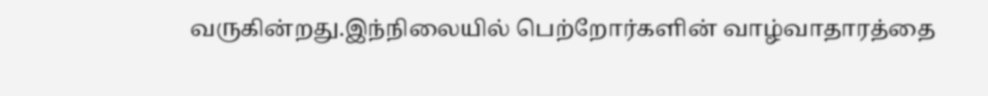வருகின்றது.இந்நிலையில் பெற்றோர்களின் வாழ்வாதாரத்தை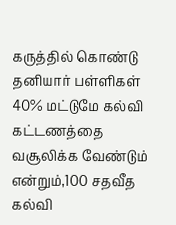கருத்தில் கொண்டு தனியார் பள்ளிகள் 40% மட்டுமே கல்வி கட்டணத்தை வசூலிக்க வேண்டும் என்றும்,100 சதவீத கல்வி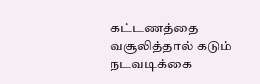கட்டணத்தை வசூலித்தால் கடும் நடவடிக்கை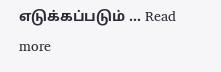எடுக்கப்படும் … Read more